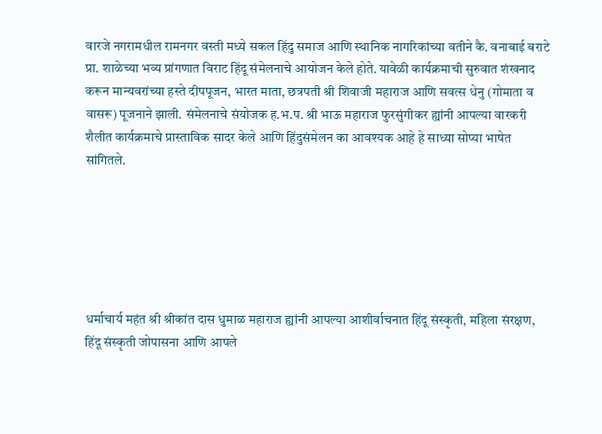वारजे नगरामधील रामनगर वस्ती मध्ये सकल हिंदु समाज आणि स्थानिक नागरिकांच्या वतीने कै. वनाबाई बराटे प्रा. शाळेच्या भव्य प्रांगणात विराट हिंदू संमेलनाचे आयोजन केले होते. यावेळी कार्यक्रमाची सुरुवात शंखनाद करून मान्यवरांच्या हस्ते दीपपूजन, भारत माता, छत्रपती श्री शिवाजी महाराज आणि सवत्स धेनु (गोमाता व वासरू) पूजनाने झाली. संमेलनाचे संयोजक ह.भ.प. श्री भाऊ महाराज फुरसुंगीकर ह्यांनी आपल्या वारकरी शैलीत कार्यक्रमाचे प्रास्ताविक सादर केले आणि हिंदुसंमेलन का आवश्यक आहे हे साध्या सोप्या भाषेत सांगितले.






धर्माचार्य महंत श्री श्रीकांत दास धुमाळ महाराज ह्यांनी आपल्या आशीर्वाचनात हिंदू संस्कृती, महिला संरक्षण, हिंदू संस्कृती जोपासना आणि आपले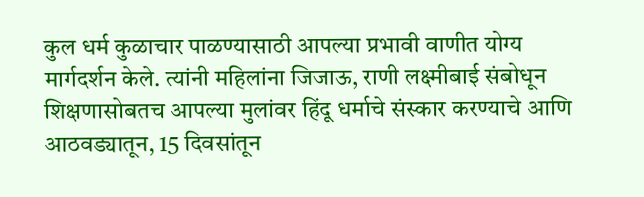कुल धर्म कुळाचार पाळण्यासाठी आपल्या प्रभावी वाणीत योग्य मार्गदर्शन केले. त्यांनी महिलांना जिजाऊ, राणी लक्ष्मीबाई संबोधून शिक्षणासोबतच आपल्या मुलांवर हिंदू धर्माचे संस्कार करण्याचे आणि आठवड्यातून, 15 दिवसांतून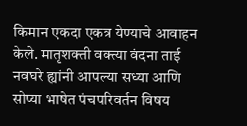किमान एकदा एकत्र येण्याचे आवाहन केले. मातृशक्ती वक्त्या वंदना ताई नवघरे ह्यांनी आपल्या सध्या आणि सोप्या भाषेत पंचपरिवर्तन विषय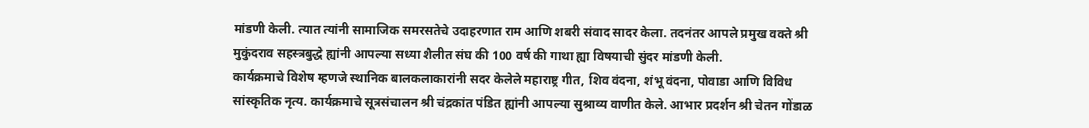मांडणी केली. त्यात त्यांनी सामाजिक समरसतेचे उदाहरणात राम आणि शबरी संवाद सादर केला. तदनंतर आपले प्रमुख वक्ते श्री मुकुंदराव सहस्त्रबुद्धे ह्यांनी आपल्या सध्या शैलीत संघ की 100 वर्ष की गाथा ह्या विषयाची सुंदर मांडणी केली.
कार्यक्रमाचे विशेष म्हणजे स्थानिक बालकलाकारांनी सदर केलेले महाराष्ट्र गीत, शिव वंदना, शंभू वंदना, पोवाडा आणि विविध सांस्कृतिक नृत्य. कार्यक्रमाचे सूत्रसंचालन श्री चंद्रकांत पंडित ह्यांनी आपल्या सुश्राव्य वाणीत केले. आभार प्रदर्शन श्री चेतन गोंडाळ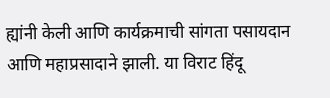ह्यांनी केली आणि कार्यक्रमाची सांगता पसायदान आणि महाप्रसादाने झाली. या विराट हिंदू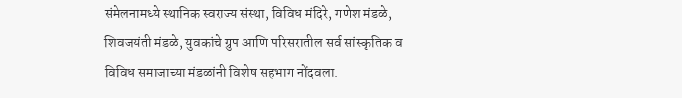संमेलनामध्ये स्थानिक स्वराज्य संस्था, विविध मंदिरे, गणेश मंडळे, शिवजयंती मंडळे, युवकांचे ग्रुप आणि परिसरातील सर्व सांस्कृतिक व विविध समाजाच्या मंडळांनी विशेष सहभाग नोंदवला.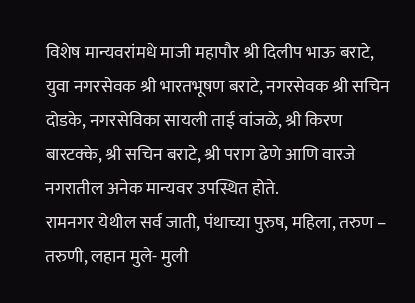विशेष मान्यवरांमधे माजी महापौर श्री दिलीप भाऊ बराटे, युवा नगरसेवक श्री भारतभूषण बराटे, नगरसेवक श्री सचिन दोडके, नगरसेविका सायली ताई वांजळे, श्री किरण बारटक्के, श्री सचिन बराटे, श्री पराग ढेणे आणि वारजे नगरातील अनेक मान्यवर उपस्थित होते.
रामनगर येथील सर्व जाती, पंथाच्या पुरुष, महिला, तरुण – तरुणी, लहान मुले- मुली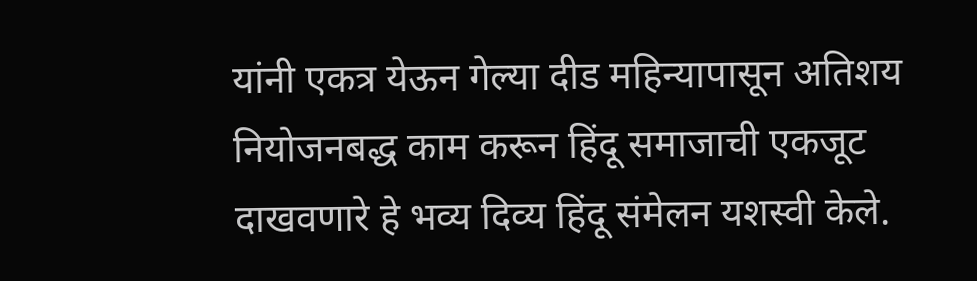यांनी एकत्र येऊन गेल्या दीड महिन्यापासून अतिशय नियोजनबद्ध काम करून हिंदू समाजाची एकजूट दाखवणारे हे भव्य दिव्य हिंदू संमेलन यशस्वी केले.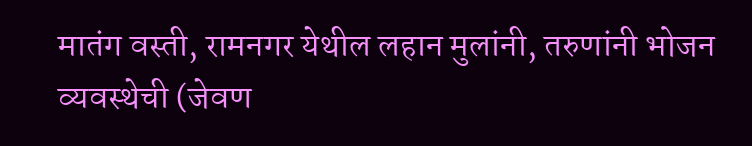मातंग वस्ती, रामनगर येथील लहान मुलांनी, तरुणांनी भोजन व्यवस्थेची (जेवण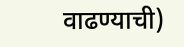वाढण्याची)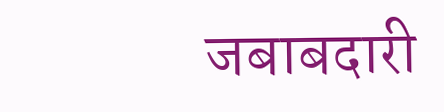जबाबदारी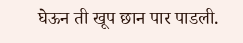घेऊन ती खूप छान पार पाडली.